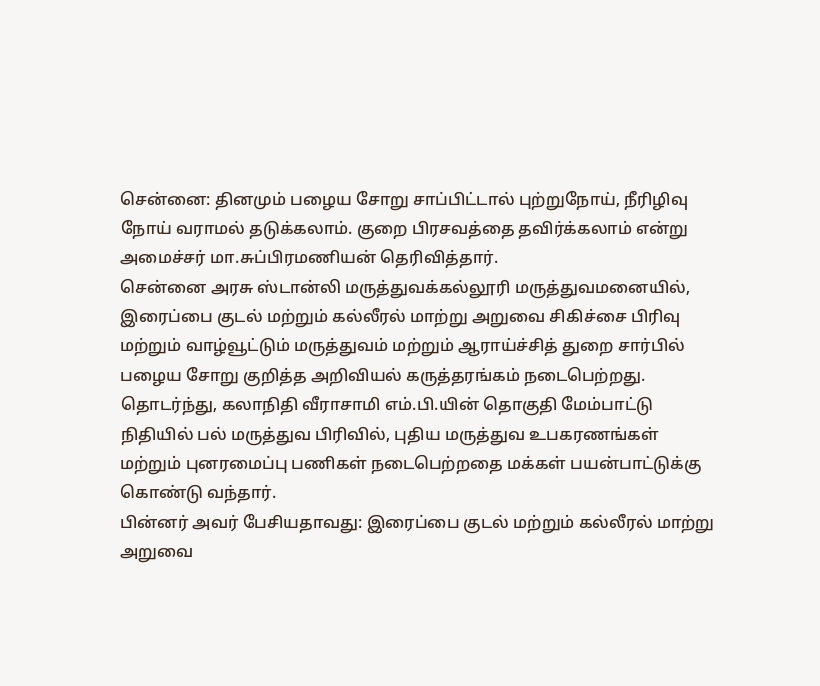சென்னை: தினமும் பழைய சோறு சாப்பிட்டால் புற்றுநோய், நீரிழிவு நோய் வராமல் தடுக்கலாம். குறை பிரசவத்தை தவிர்க்கலாம் என்று அமைச்சர் மா.சுப்பிரமணியன் தெரிவித்தார்.
சென்னை அரசு ஸ்டான்லி மருத்துவக்கல்லூரி மருத்துவமனையில், இரைப்பை குடல் மற்றும் கல்லீரல் மாற்று அறுவை சிகிச்சை பிரிவு மற்றும் வாழ்வூட்டும் மருத்துவம் மற்றும் ஆராய்ச்சித் துறை சார்பில் பழைய சோறு குறித்த அறிவியல் கருத்தரங்கம் நடைபெற்றது.
தொடர்ந்து, கலாநிதி வீராசாமி எம்.பி.யின் தொகுதி மேம்பாட்டு நிதியில் பல் மருத்துவ பிரிவில், புதிய மருத்துவ உபகரணங்கள் மற்றும் புனரமைப்பு பணிகள் நடைபெற்றதை மக்கள் பயன்பாட்டுக்கு கொண்டு வந்தார்.
பின்னர் அவர் பேசியதாவது: இரைப்பை குடல் மற்றும் கல்லீரல் மாற்று அறுவை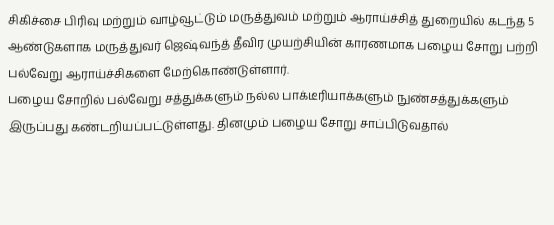சிகிச்சை பிரிவு மற்றும் வாழ்வூட்டும் மருத்துவம் மற்றும் ஆராய்ச்சித் துறையில் கடந்த 5 ஆண்டுகளாக மருத்துவர் ஜெஷ்வந்த் தீவிர முயற்சியின் காரணமாக பழைய சோறு பற்றி பல்வேறு ஆராய்ச்சிகளை மேற்கொண்டுள்ளார்.
பழைய சோறில் பல்வேறு சத்துக்களும் நல்ல பாக்டீரியாக்களும் நுண்சத்துக்களும் இருப்பது கண்டறியப்பட்டுள்ளது. தினமும் பழைய சோறு சாப்பிடுவதால்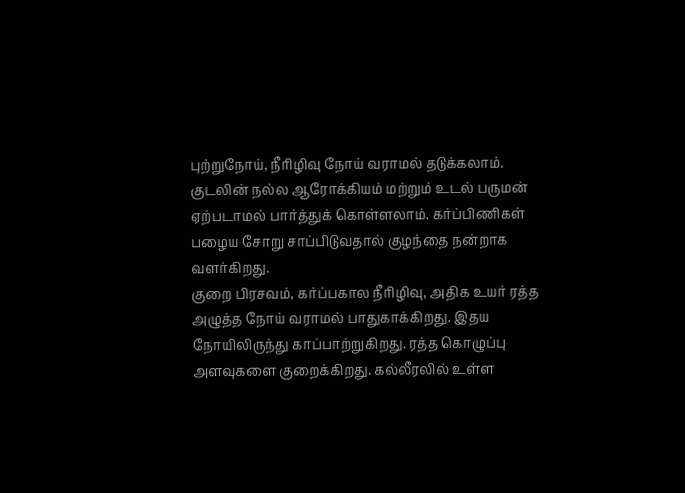புற்றுநோய், நீரிழிவு நோய் வராமல் தடுக்கலாம். குடலின் நல்ல ஆரோக்கியம் மற்றும் உடல் பருமன் ஏற்படாமல் பார்த்துக் கொள்ளலாம். கர்ப்பிணிகள் பழைய சோறு சாப்பிடுவதால் குழந்தை நன்றாக வளர்கிறது.
குறை பிரசவம், கர்ப்பகால நீரிழிவு, அதிக உயர் ரத்த அழுத்த நோய் வராமல் பாதுகாக்கிறது. இதய நோயிலிருந்து காப்பாற்றுகிறது. ரத்த கொழுப்பு அளவுகளை குறைக்கிறது. கல்லீரலில் உள்ள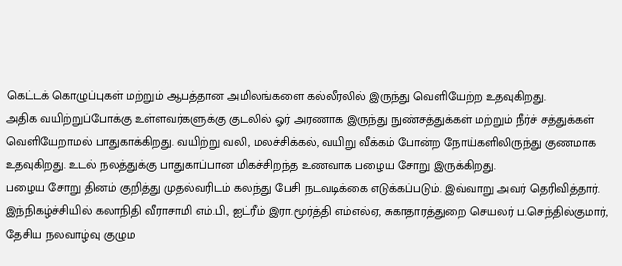கெட்டக் கொழுப்புகள் மற்றும் ஆபத்தான அமிலங்களை கல்லீரலில் இருந்து வெளியேற்ற உதவுகிறது.
அதிக வயிற்றுப்போக்கு உள்ளவர்களுக்கு குடலில் ஓர் அரணாக இருந்து நுண்சத்துக்கள் மற்றும் நீர்ச் சத்துக்கள் வெளியேறாமல் பாதுகாக்கிறது. வயிற்று வலி, மலச்சிக்கல், வயிறு வீக்கம் போன்ற நோய்களிலிருந்து குணமாக உதவுகிறது. உடல் நலத்துக்கு பாதுகாப்பான மிகச்சிறந்த உணவாக பழைய சோறு இருக்கிறது.
பழைய சோறு தினம் குறித்து முதல்வரிடம் கலந்து பேசி நடவடிக்கை எடுக்கப்படும். இவ்வாறு அவர் தெரிவித்தார். இந்நிகழ்ச்சியில் கலாநிதி வீராசாமி எம்.பி., ஐட்ரீம் இரா.மூர்த்தி எம்எல்ஏ, சுகாதாரத்துறை செயலர் ப.செந்தில்குமார், தேசிய நலவாழ்வு குழும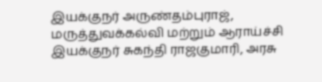இயக்குநர் அருண்தம்புராஜ், மருத்துவக்கல்வி மற்றும் ஆராய்ச்சி இயக்குநர் சுகந்தி ராஜகுமாரி, அரசு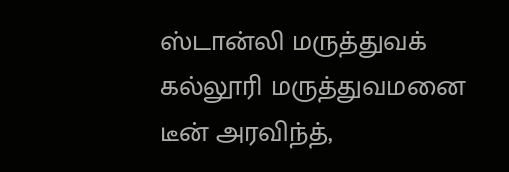ஸ்டான்லி மருத்துவக் கல்லூரி மருத்துவமனை டீன் அரவிந்த்,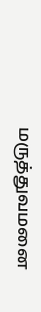மருத்துவமனை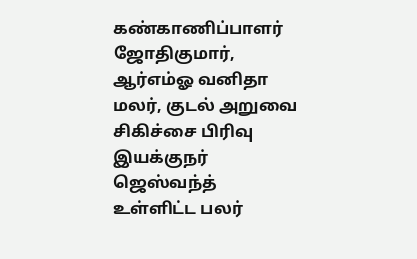கண்காணிப்பாளர் ஜோதிகுமார், ஆர்எம்ஓ வனிதா மலர், குடல் அறுவை சிகிச்சை பிரிவு இயக்குநர் ஜெஸ்வந்த் உள்ளிட்ட பலர்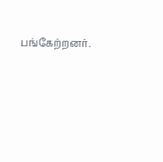பங்கேற்றனர்.